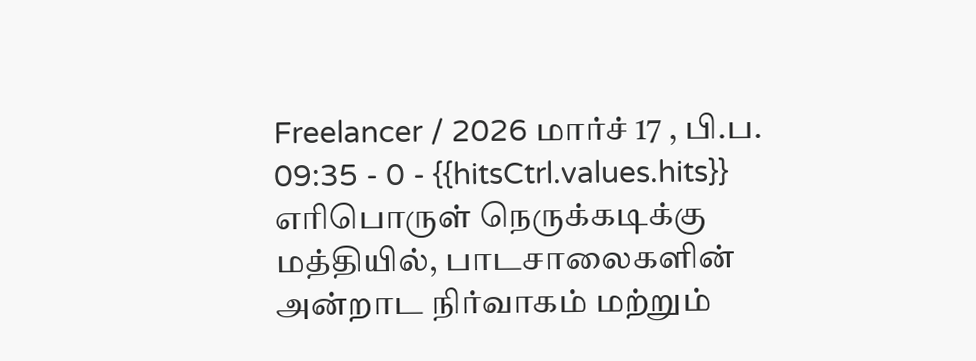Freelancer / 2026 மார்ச் 17 , பி.ப. 09:35 - 0 - {{hitsCtrl.values.hits}}
எரிபொருள் நெருக்கடிக்கு மத்தியில், பாடசாலைகளின் அன்றாட நிர்வாகம் மற்றும்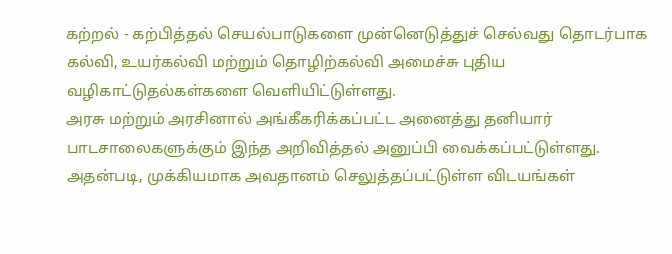கற்றல் - கற்பித்தல் செயல்பாடுகளை முன்னெடுத்துச் செல்வது தொடர்பாக கல்வி, உயர்கல்வி மற்றும் தொழிற்கல்வி அமைச்சு புதிய வழிகாட்டுதல்கள்களை வெளியிட்டுள்ளது.
அரசு மற்றும் அரசினால் அங்கீகரிக்கப்பட்ட அனைத்து தனியார் பாடசாலைகளுக்கும் இந்த அறிவித்தல் அனுப்பி வைக்கப்பட்டுள்ளது.
அதன்படி, முக்கியமாக அவதானம் செலுத்தப்பட்டுள்ள விடயங்கள்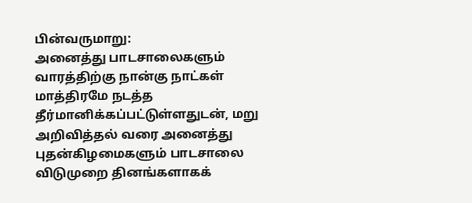பின்வருமாறு:
அனைத்து பாடசாலைகளும் வாரத்திற்கு நான்கு நாட்கள் மாத்திரமே நடத்த தீர்மானிக்கப்பட்டுள்ளதுடன், மறு அறிவித்தல் வரை அனைத்து புதன்கிழமைகளும் பாடசாலை விடுமுறை தினங்களாகக்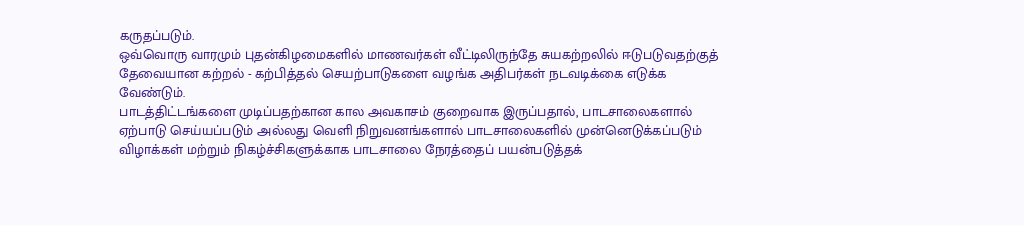கருதப்படும்.
ஒவ்வொரு வாரமும் புதன்கிழமைகளில் மாணவர்கள் வீட்டிலிருந்தே சுயகற்றலில் ஈடுபடுவதற்குத் தேவையான கற்றல் - கற்பித்தல் செயற்பாடுகளை வழங்க அதிபர்கள் நடவடிக்கை எடுக்க வேண்டும்.
பாடத்திட்டங்களை முடிப்பதற்கான கால அவகாசம் குறைவாக இருப்பதால், பாடசாலைகளால் ஏற்பாடு செய்யப்படும் அல்லது வெளி நிறுவனங்களால் பாடசாலைகளில் முன்னெடுக்கப்படும் விழாக்கள் மற்றும் நிகழ்ச்சிகளுக்காக பாடசாலை நேரத்தைப் பயன்படுத்தக்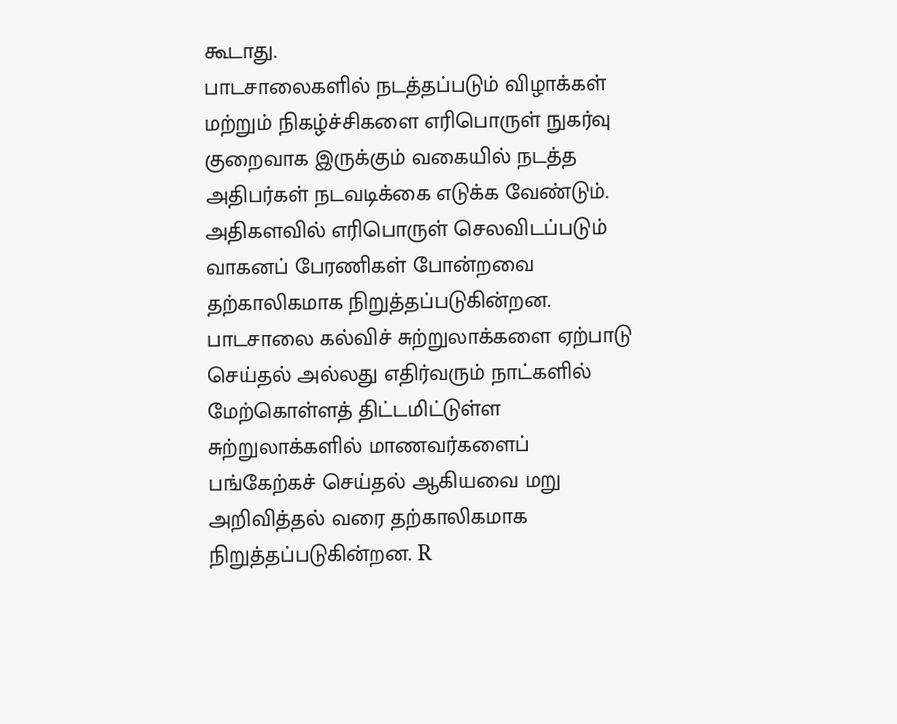கூடாது.
பாடசாலைகளில் நடத்தப்படும் விழாக்கள் மற்றும் நிகழ்ச்சிகளை எரிபொருள் நுகர்வு குறைவாக இருக்கும் வகையில் நடத்த அதிபர்கள் நடவடிக்கை எடுக்க வேண்டும். அதிகளவில் எரிபொருள் செலவிடப்படும் வாகனப் பேரணிகள் போன்றவை தற்காலிகமாக நிறுத்தப்படுகின்றன.
பாடசாலை கல்விச் சுற்றுலாக்களை ஏற்பாடு செய்தல் அல்லது எதிர்வரும் நாட்களில் மேற்கொள்ளத் திட்டமிட்டுள்ள சுற்றுலாக்களில் மாணவர்களைப் பங்கேற்கச் செய்தல் ஆகியவை மறு அறிவித்தல் வரை தற்காலிகமாக நிறுத்தப்படுகின்றன. R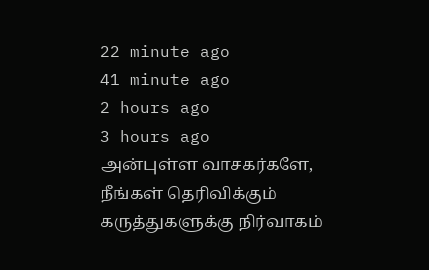22 minute ago
41 minute ago
2 hours ago
3 hours ago
அன்புள்ள வாசகர்களே,
நீங்கள் தெரிவிக்கும் கருத்துகளுக்கு நிர்வாகம்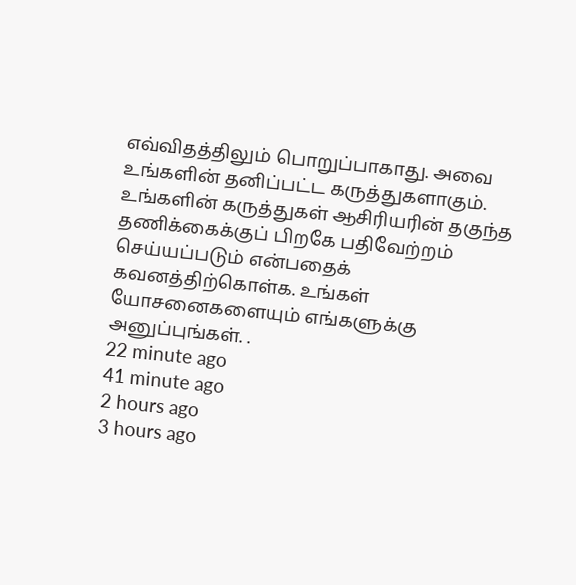எவ்விதத்திலும் பொறுப்பாகாது. அவை உங்களின் தனிப்பட்ட கருத்துகளாகும். உங்களின் கருத்துகள் ஆசிரியரின் தகுந்த தணிக்கைக்குப் பிறகே பதிவேற்றம் செய்யப்படும் என்பதைக் கவனத்திற்கொள்க. உங்கள் யோசனைகளையும் எங்களுக்கு அனுப்புங்கள். .
22 minute ago
41 minute ago
2 hours ago
3 hours ago